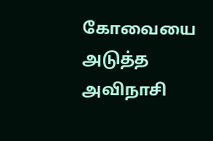கோவையை அடுத்த அவிநாசி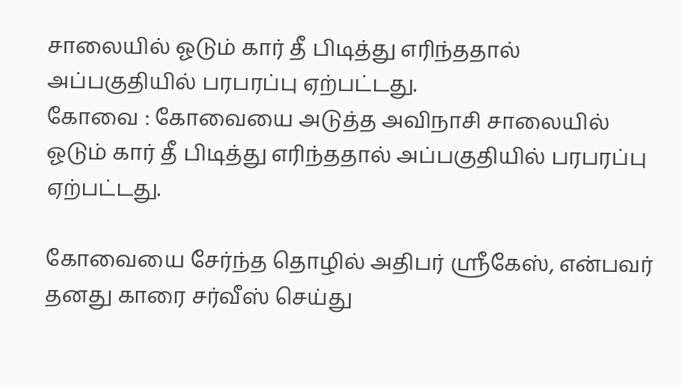சாலையில் ஓடும் கார் தீ பிடித்து எரிந்ததால் அப்பகுதியில் பரபரப்பு ஏற்பட்டது.
கோவை : கோவையை அடுத்த அவிநாசி சாலையில் ஓடும் கார் தீ பிடித்து எரிந்ததால் அப்பகுதியில் பரபரப்பு ஏற்பட்டது.

கோவையை சேர்ந்த தொழில் அதிபர் ஸ்ரீகேஸ், என்பவர் தனது காரை சர்வீஸ் செய்து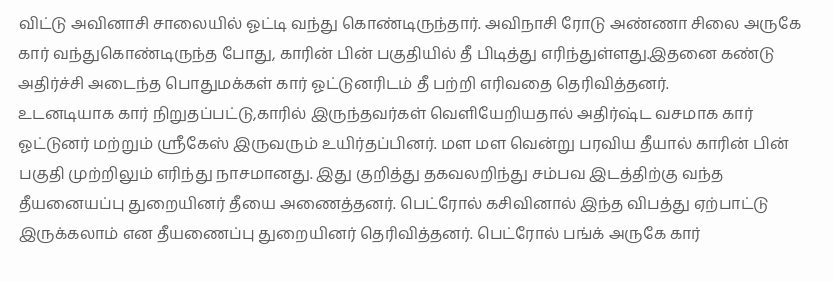விட்டு அவினாசி சாலையில் ஓட்டி வந்து கொண்டிருந்தார். அவிநாசி ரோடு அண்ணா சிலை அருகே கார் வந்துகொண்டிருந்த போது, காரின் பின் பகுதியில் தீ பிடித்து எரிந்துள்ளது.இதனை கண்டு அதிர்ச்சி அடைந்த பொதுமக்கள் கார் ஓட்டுனரிடம் தீ பற்றி எரிவதை தெரிவித்தனர்.
உடனடியாக கார் நிறுதப்பட்டு,காரில் இருந்தவர்கள் வெளியேறியதால் அதிர்ஷ்ட வசமாக கார் ஓட்டுனர் மற்றும் ஸ்ரீகேஸ் இருவரும் உயிர்தப்பினர். மள மள வென்று பரவிய தீயால் காரின் பின் பகுதி முற்றிலும் எரிந்து நாசமானது. இது குறித்து தகவலறிந்து சம்பவ இடத்திற்கு வந்த தீயனையப்பு துறையினர் தீயை அணைத்தனர். பெட்ரோல் கசிவினால் இந்த விபத்து ஏற்பாட்டு இருக்கலாம் என தீயணைப்பு துறையினர் தெரிவித்தனர். பெட்ரோல் பங்க் அருகே கார்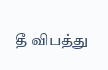தீ விபத்து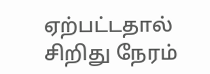ஏற்பட்டதால் சிறிது நேரம்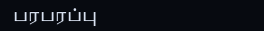பரபரப்பு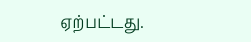ஏற்பட்டது.